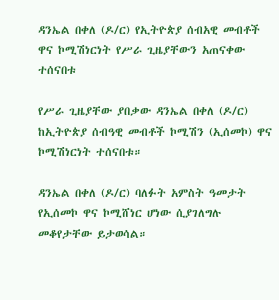ዳንኤል በቀለ (ዶ/ር) የኢትዮጵያ ሰብአዊ መብቶች ዋና ኮሚሽነርነት የሥራ ጊዜያቸውን አጠናቀው ተሰናበቱ

የሥራ ጊዜያቸው ያበቃው ዳንኤል በቀለ (ዶ/ር) ከኢትዮጵያ ሰብዓዊ መብቶች ኮሚሽን (ኢሰመኮ) ዋና ኮሚሽነርነት ተሰናበቱ።

ዳንኤል በቀለ (ዶ/ር) ባለፉት አምስት ዓመታት የኢሰመኮ ዋና ኮሚሸነር ሆነው ሲያገለግሉ መቆየታቸው ይታወሳል።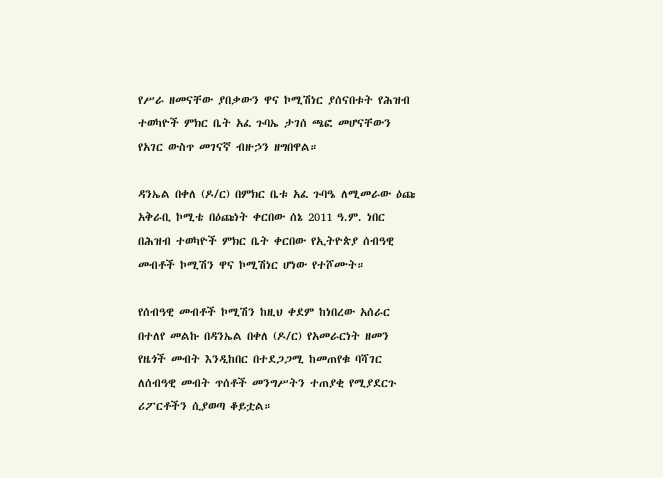የሥራ ዘመናቸው ያበቃውን ዋና ኮሚሽነር ያሰናበቱት የሕዝብ ተወካዮች ምክር ቤት አፈ ጉባኤ ታገሰ ጫፎ መሆናቸውን የአገር ውስጥ መገናኛ ብዙኃን ዘግበዋል።

ዳንኤል በቀለ (ዶ/ር) በምክር ቤቱ አፈ ጉባዔ ለሚመራው ዕጩ አቅራቢ ኮሚቴ በዕጩነት ቀርበው ሰኔ 2011 ዓ.ም. ነበር በሕዝብ ተወካዮች ምክር ቤት ቀርበው የኢትዮጵያ ሰብዓዊ መብቶች ኮሚሽን ዋና ኮሚሽነር ሆነው የተሾሙት።

የሰብዓዊ መብቶች ኮሚሽን ከዚህ ቀደም ከነበረው አሰራር በተለየ መልኩ በዳንኤል በቀለ (ዶ/ር) የአመራርነት ዘመን የዜጎች መብት እንዲከበር በተደጋጋሚ ከመጠየቁ ባሻገር ለሰብዓዊ መብት ጥሰቶች መንግሥትን ተጠያቂ የሚያደርጉ ሪፖርቶችን ሲያወጣ ቆይቷል።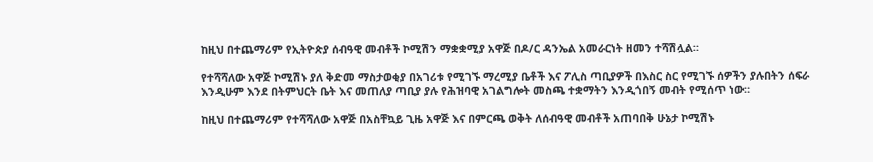ከዚህ በተጨማሪም የኢትዮጵያ ሰብዓዊ መብቶች ኮሚሽን ማቋቋሚያ አዋጅ በዶ/ር ዳንኤል አመራርነት ዘመን ተሻሽሏል።

የተሻሻለው አዋጅ ኮሚሽኑ ያለ ቅድመ ማስታወቂያ በአገሪቱ የሚገኙ ማረሚያ ቤቶች እና ፖሊስ ጣቢያዎች በእስር ስር የሚገኙ ሰዎችን ያሉበትን ሰፍራ እንዲሁም እንደ በትምህርት ቤት እና መጠለያ ጣቢያ ያሉ የሕዝባዊ አገልግሎት መስጫ ተቋማትን እንዲጎበኝ መብት የሚሰጥ ነው።

ከዚህ በተጨማሪም የተሻሻለው አዋጅ በአስቸኳይ ጊዜ አዋጅ እና በምርጫ ወቅት ለሰብዓዊ መብቶች አጠባበቅ ሁኔታ ኮሚሽኑ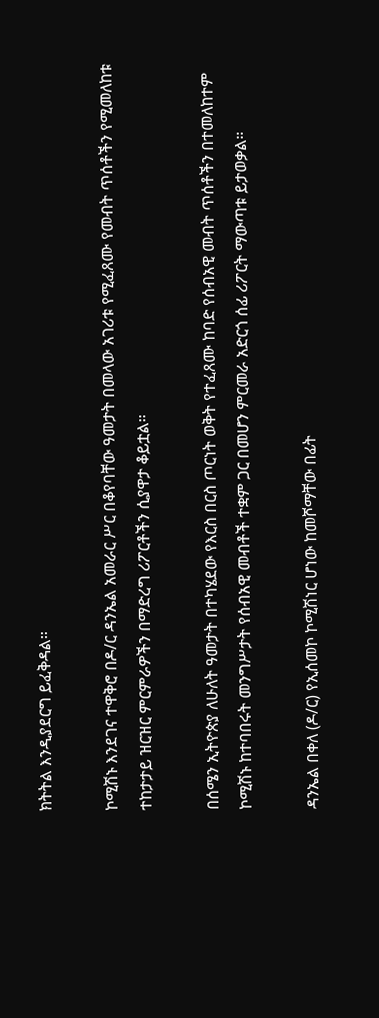ክትትል እንዲያደርግ ይፈቅዳል።

ኮሚሽኑ እንደገና ተዋቅሮ በዶ/ር ዳንኤል አመራር ሥር በቆየባቸው ዓመታት በመላው አገሪቱ የሚፈጸሙ የመብት ጥሰቶችን የሚመለከቱ ተከታታይ ዝርዝር ምርምራዎችን በማድረግ ሪፖርቶችን ሲያዋታ ቆይቷል።

በሰሜን ኢትዮጵያ ለሁለት ዓመታት በተካሄደው የእርስ በርስ ጦርነት ወቅት የተፈጸሙ ከባድ የሰብአዊ መብት ጥሰቶችን በተመለከተም ኮሚሽኑ ከተባበሩት መንግሥታት የሰብአዊ መብቶች ተቋም ጋር በመሆን ምርመራ አድርጎ ሰፊ ሪፖርት ማውጣቱ ይታወቃል።

ዳንኤል በቀለ (ዶ/ር) የኢሰመኮ ኮሚሽነር ሆነው ከመሾማቸው በፊት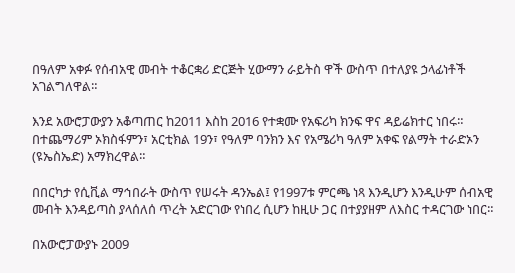በዓለም አቀፉ የሰብአዊ መብት ተቆርቋሪ ድርጅት ሂውማን ራይትስ ዋች ውስጥ በተለያዩ ኃላፊነቶች አገልግለዋል።

እንደ አውሮፓውያን አቆጣጠር ከ2011 እስከ 2016 የተቋሙ የአፍሪካ ክንፍ ዋና ዳይሬክተር ነበሩ። በተጨማሪም ኦክስፋምን፣ አርቲክል 19ን፣ የዓለም ባንክን እና የአሜሪካ ዓለም አቀፍ የልማት ተራድኦን (ዩኤስኤድ) አማክረዋል።

በበርካታ የሲቪል ማኅበራት ውስጥ የሠሩት ዳንኤል፤ የ1997ቱ ምርጫ ነጻ እንዲሆን እንዲሁም ሰብአዊ መብት እንዳይጣስ ያላሰለሰ ጥረት አድርገው የነበረ ሲሆን ከዚሁ ጋር በተያያዘም ለእስር ተዳርገው ነበር።

በአውሮፓውያኑ 2009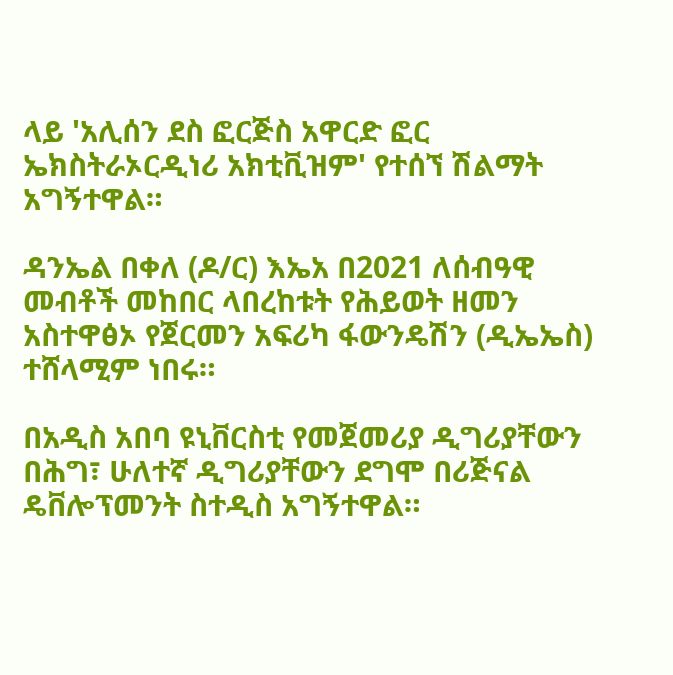ላይ 'አሊሰን ደስ ፎርጅስ አዋርድ ፎር ኤክስትራኦርዲነሪ አክቲቪዝም' የተሰኘ ሽልማት አግኝተዋል።

ዳንኤል በቀለ (ዶ/ር) እኤአ በ2021 ለሰብዓዊ መብቶች መከበር ላበረከቱት የሕይወት ዘመን አስተዋፅኦ የጀርመን አፍሪካ ፋውንዴሽን (ዲኤኤስ) ተሸላሚም ነበሩ።

በአዲስ አበባ ዩኒቨርስቲ የመጀመሪያ ዲግሪያቸውን በሕግ፣ ሁለተኛ ዲግሪያቸውን ደግሞ በሪጅናል ዴቨሎፕመንት ስተዲስ አግኝተዋል።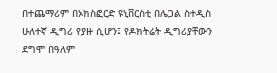በተጨማሪም በኦክስፎርድ ዩኒቨርስቲ በሌጋል ስተዲስ ሁለተኛ ዲግሪ የያዙ ሲሆን፤ የዶክትሬት ዲግሪያቸውን ደግሞ በዓለም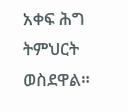አቀፍ ሕግ ትምህርት ወስደዋል።